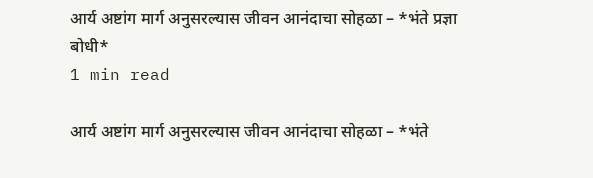आर्य अष्टांग मार्ग अनुसरल्यास जीवन आनंदाचा सोहळा – *भंते प्रज्ञा बोधी*
1 min read

आर्य अष्टांग मार्ग अनुसरल्यास जीवन आनंदाचा सोहळा – *भंते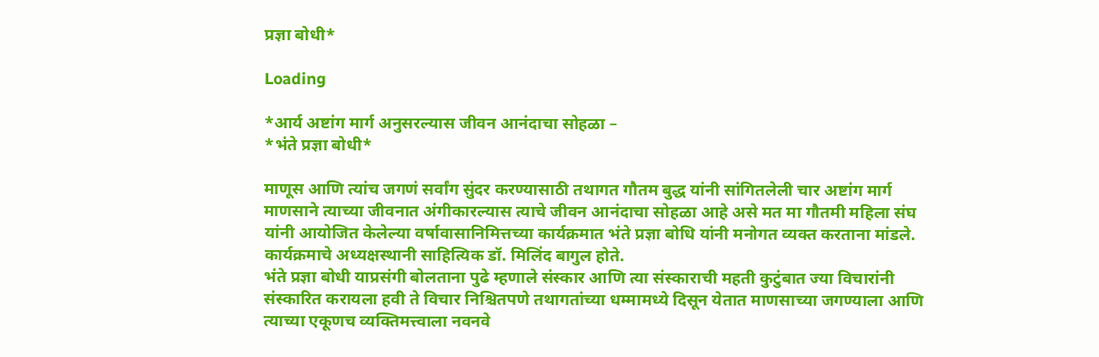प्रज्ञा बोधी*

Loading

*आर्य अष्टांग मार्ग अनुसरल्यास जीवन आनंदाचा सोहळा –
*भंते प्रज्ञा बोधी*

माणूस आणि त्यांच जगणं सर्वांग सुंदर करण्यासाठी तथागत गौतम बुद्ध यांनी सांगितलेली चार अष्टांग मार्ग माणसाने त्याच्या जीवनात अंगीकारल्यास त्याचे जीवन आनंदाचा सोहळा आहे असे मत मा गौतमी महिला संघ यांनी आयोजित केलेल्या वर्षावासानिमित्तच्या कार्यक्रमात भंते प्रज्ञा बोधि यांनी मनोगत व्यक्त करताना मांडले.
कार्यक्रमाचे अध्यक्षस्थानी साहित्यिक डॉ. मिलिंद बागुल होते.
भंते प्रज्ञा बोधी याप्रसंगी बोलताना पुढे म्हणाले संस्कार आणि त्या संस्काराची महती कुटुंबात ज्या विचारांनी संस्कारित करायला हवी ते विचार निश्चितपणे तथागतांच्या धम्मामध्ये दिसून येतात माणसाच्या जगण्याला आणि त्याच्या एकूणच व्यक्तिमत्त्वाला नवनवे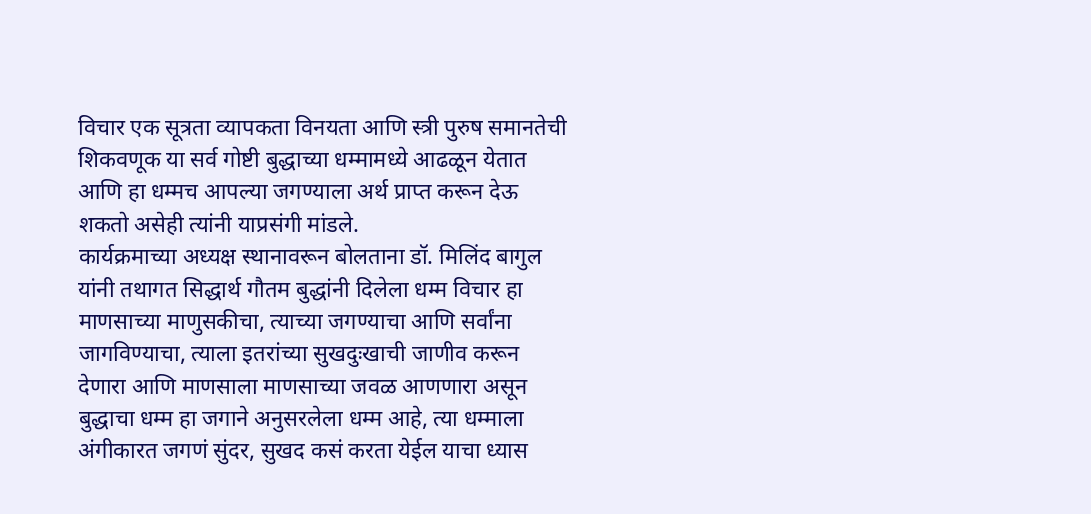विचार एक सूत्रता व्यापकता विनयता आणि स्त्री पुरुष समानतेची शिकवणूक या सर्व गोष्टी बुद्धाच्या धम्मामध्ये आढळून येतात आणि हा धम्मच आपल्या जगण्याला अर्थ प्राप्त करून देऊ शकतो असेही त्यांनी याप्रसंगी मांडले.
कार्यक्रमाच्या अध्यक्ष स्थानावरून बोलताना डॉ. मिलिंद बागुल यांनी तथागत सिद्धार्थ गौतम बुद्धांनी दिलेला धम्म विचार हा माणसाच्या माणुसकीचा, त्याच्या जगण्याचा आणि सर्वांना जागविण्याचा, त्याला इतरांच्या सुखदुःखाची जाणीव करून देणारा आणि माणसाला माणसाच्या जवळ आणणारा असून बुद्धाचा धम्म हा जगाने अनुसरलेला धम्म आहे, त्या धम्माला अंगीकारत जगणं सुंदर, सुखद कसं करता येईल याचा ध्यास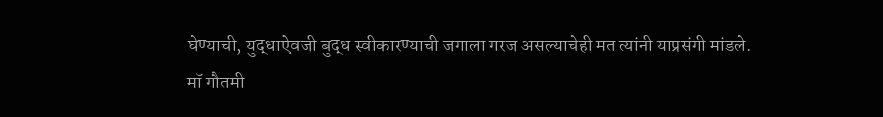घेण्याची, युद्धाऐवजी बुद्ध स्वीकारण्याची जगाला गरज असल्याचेही मत त्यांनी याप्रसंगी मांडले.
मॉ गौतमी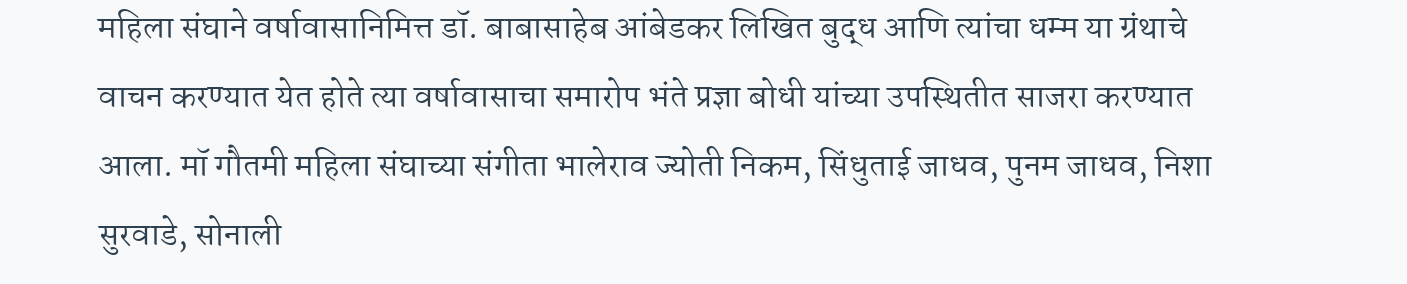महिला संघाने वर्षावासानिमित्त डॉ. बाबासाहेब आंबेडकर लिखित बुद्ध आणि त्यांचा धम्म या ग्रंथाचे वाचन करण्यात येत होते त्या वर्षावासाचा समारोप भंते प्रज्ञा बोधी यांच्या उपस्थितीत साजरा करण्यात आला. मॉ गौतमी महिला संघाच्या संगीता भालेराव ज्योती निकम, सिंधुताई जाधव, पुनम जाधव, निशा सुरवाडे, सोनाली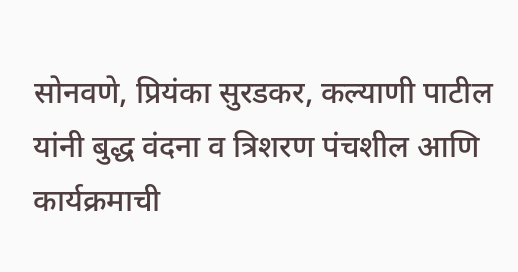सोनवणे, प्रियंका सुरडकर, कल्याणी पाटील यांनी बुद्ध वंदना व त्रिशरण पंचशील आणि कार्यक्रमाची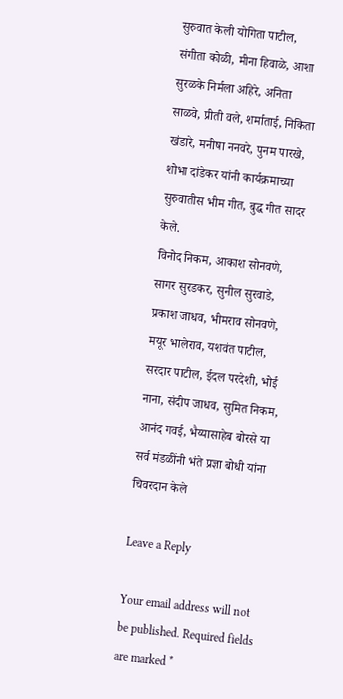सुरुवात केली योगिता पाटील, संगीता कोळी, मीना हिवाळे, आशा सुरळके निर्मला अहिरे, अनिता साळवे, प्रीती वले, शर्माताई, निकिता खंडारे, मनीषा ननवरे, पुनम पारखे, शोभा दांडेकर यांनी कार्यक्रमाच्या सुरुवातीस भीम गीत, बुद्ध गीत सादर केले.
विनोद निकम, आकाश सोनवणे, सागर सुरडकर, सुनील सुरवाडे, प्रकाश जाधव, भीमराव सोनवणे, मयूर भालेराव, यशवंत पाटील, सरदार पाटील, ईदल परदेशी, भोई नाना, संदीप जाधव, सुमित निकम, आनंद गवई, भैय्यासाहेब बोरसे या सर्व मंडळींनी भंते प्रज्ञा बोधी यांना चिवरदान केले

Leave a Reply

Your email address will not be published. Required fields are marked *